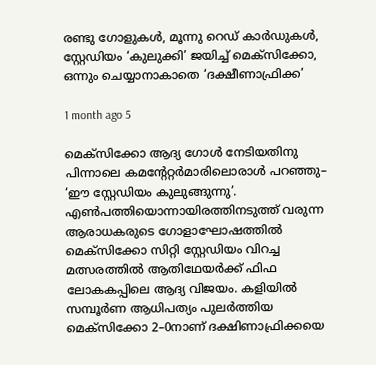രണ്ടു ഗോളുകൾ, മൂന്നു റെഡ് കാർഡുകൾ, സ്റ്റേഡിയം ‘കുലുക്കി’ ജയിച്ച് മെക്സിക്കോ, ഒന്നും ചെയ്യാനാകാതെ ‘ദക്ഷീണാഫ്രിക്ക’

1 month ago 5

മെക്സിക്കോ ആദ്യ ഗോൾ നേടിയതിനു പിന്നാലെ കമന്റേറ്റര്‍മാരിലൊരാൾ പറഞ്ഞു– ‘ഈ സ്റ്റേഡിയം കുലുങ്ങുന്നു’. എൺപത്തിയൊന്നായിരത്തിനടുത്ത് വരുന്ന ആരാധകരുടെ ഗോളാഘോഷത്തില്‍ മെക്സിക്കോ സിറ്റി സ്റ്റേഡിയം വിറച്ച മത്സരത്തിൽ ആതിഥേയർക്ക് ഫിഫ ലോകകപ്പിലെ ആദ്യ വിജയം. കളിയിൽ സമ്പൂർണ ആധിപത്യം പുലർത്തിയ മെക്സിക്കോ 2–0നാണ് ദക്ഷിണാഫ്രിക്കയെ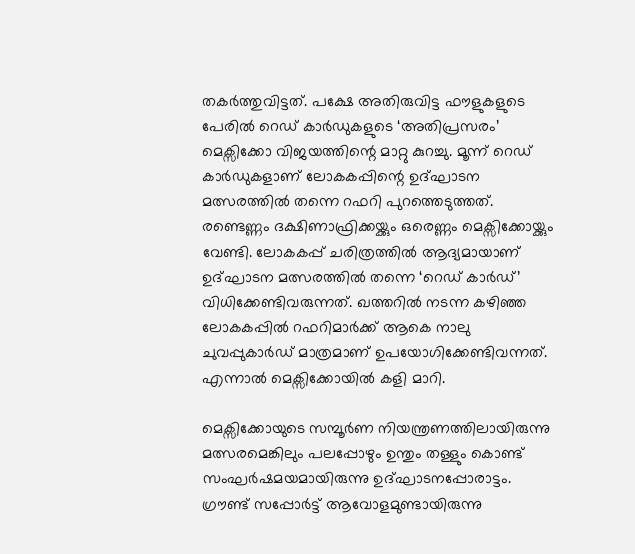തകർത്തുവിട്ടത്. പക്ഷേ അതിരുവിട്ട ഫൗളുകളുടെ പേരിൽ റെഡ് കാർഡുകളുടെ ‘അതിപ്രസരം’ മെക്സിക്കോ വിജയത്തിന്റെ മാറ്റു കുറച്ചു. മൂന്ന് റെഡ് കാർഡുകളാണ് ലോകകപ്പിന്റെ ഉദ്ഘാടന മത്സരത്തിൽ തന്നെ റഫറി പുറത്തെടുത്തത്. രണ്ടെണ്ണം ദക്ഷിണാഫ്രിക്കയ്ക്കും ഒരെണ്ണം മെക്സിക്കോയ്ക്കും വേണ്ടി. ലോകകപ്പ് ചരിത്രത്തിൽ ആദ്യമായാണ് ഉദ്ഘാടന മത്സരത്തിൽ തന്നെ ‘റെഡ് കാർഡ്’ വിധിക്കേണ്ടിവരുന്നത്. ഖത്തറിൽ നടന്ന കഴിഞ്ഞ ലോകകപ്പിൽ റഫറിമാർക്ക് ആകെ നാലു ചുവപ്പുകാർഡ് മാത്രമാണ് ഉപയോഗിക്കേണ്ടിവന്നത്. എന്നാല്‍ മെക്സിക്കോയിൽ കളി മാറി.

മെക്സിക്കോയുടെ സമ്പൂർണ നിയന്ത്രണത്തിലായിരുന്നു മത്സരമെങ്കിലും പലപ്പോഴും ഉന്തും തള്ളും കൊണ്ട് സംഘർഷമയമായിരുന്നു ഉദ്ഘാടനപ്പോരാട്ടം. ഗ്രൗണ്ട് സപ്പോർട്ട് ആവോളമുണ്ടായിരുന്നു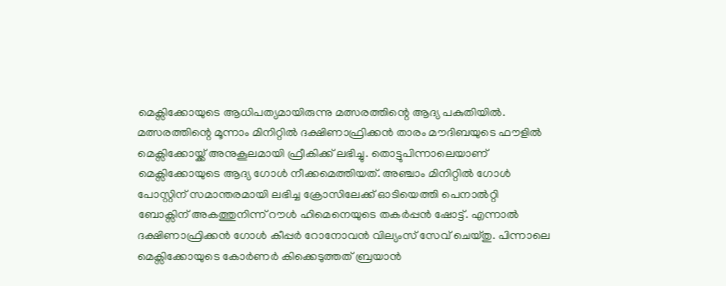മെക്സിക്കോയുടെ ആധിപത്യമായിരുന്നു മത്സരത്തിന്റെ ആദ്യ പകുതിയിൽ. മത്സരത്തിന്റെ മൂന്നാം മിനിറ്റിൽ ദക്ഷിണാഫ്രിക്കൻ താരം മൗദിബയുടെ ഫൗളിൽ മെക്സിക്കോയ്ക്ക് അനുകൂലമായി ഫ്രീകിക്ക് ലഭിച്ചു. തൊട്ടുപിന്നാലെയാണ് മെക്സിക്കോയുടെ ആദ്യ ഗോൾ നീക്കമെത്തിയത്. അഞ്ചാം മിനിറ്റിൽ ഗോൾ പോസ്റ്റിന് സമാന്തരമായി ലഭിച്ച ക്രോസിലേക്ക് ഓടിയെത്തി പെനാൽറ്റി ബോക്സിന് അകത്തുനിന്ന് റൗൾ ഹിമെനെയുടെ തകർപ്പൻ ഷോട്ട്. എന്നാൽ ദക്ഷിണാഫ്രിക്കൻ ഗോൾ കീപ്പർ റോനോവൻ വില്യംസ് സേവ് ചെയ്തു. പിന്നാലെ മെക്സിക്കോയുടെ കോർണർ കിക്കെടുത്തത് ബ്രയാൻ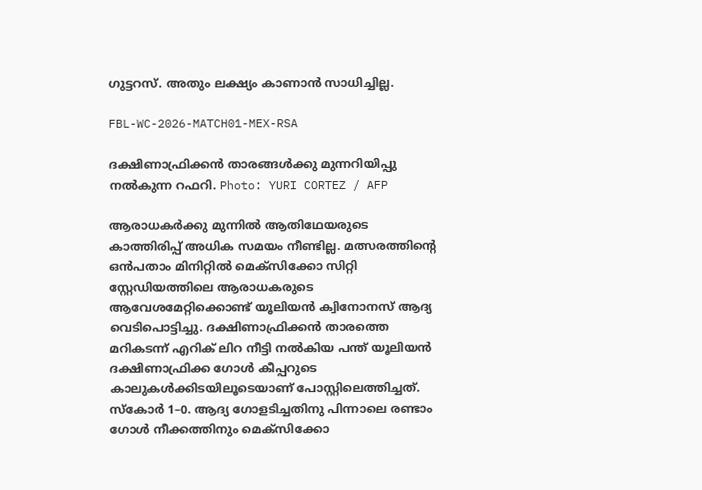ഗുട്ടറസ്. അതും ലക്ഷ്യം കാണാൻ സാധിച്ചില്ല.

FBL-WC-2026-MATCH01-MEX-RSA

ദക്ഷിണാഫ്രിക്കൻ താരങ്ങൾക്കു മുന്നറിയിപ്പു നൽകുന്ന റഫറി. Photo: YURI CORTEZ / AFP

ആരാധകർക്കു മുന്നില്‍ ആതിഥേയരുടെ കാത്തിരിപ്പ് അധിക സമയം നീണ്ടില്ല. മത്സരത്തിന്റെ ഒൻപതാം മിനിറ്റിൽ മെക്സിക്കോ സിറ്റി സ്റ്റേഡിയത്തിലെ ആരാധകരുടെ ആവേശമേറ്റിക്കൊണ്ട് യൂലിയന്‍ ക്വിനോനസ് ആദ്യ വെടിപൊട്ടിച്ചു. ദക്ഷിണാഫ്രിക്കൻ താരത്തെ മറികടന്ന് എറിക് ലിറ നീട്ടി നൽകിയ പന്ത് യൂലിയന്‍ ദക്ഷിണാഫ്രിക്ക ഗോൾ കീപ്പറുടെ കാലുകൾക്കിടയിലൂടെയാണ് പോസ്റ്റിലെത്തിച്ചത്. സ്കോർ 1–0. ആദ്യ ഗോളടിച്ചതിനു പിന്നാലെ രണ്ടാം ഗോള്‍ നീക്കത്തിനും മെക്സിക്കോ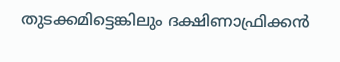തുടക്കമിട്ടെങ്കിലും ദക്ഷിണാഫ്രിക്കൻ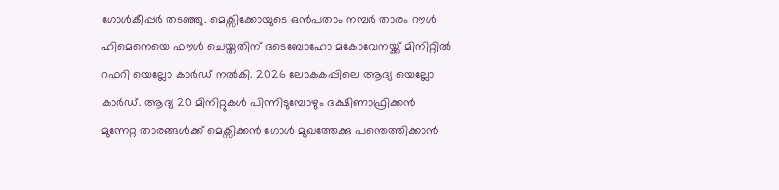ഗോൾകീപ്പർ തടഞ്ഞു. മെക്സിക്കോയുടെ ഒൻപതാം നമ്പർ താരം റൗൾ ഹിമെനെയെ ഫൗൾ ചെയ്തതിന് ദടെബോഹോ മകോവേനയ്ക്ക് മിനിറ്റിൽ റഫറി യെല്ലോ കാർഡ് നൽകി. 2026 ലോകകപ്പിലെ ആദ്യ യെല്ലോ കാർഡ്. ആദ്യ 20 മിനിറ്റുകൾ പിന്നിടുമ്പോഴും ദക്ഷിണാഫ്രിക്കൻ മുന്നേറ്റ താരങ്ങൾക്ക് മെക്സിക്കൻ ഗോൾ മുഖത്തേക്കു പന്തെത്തിക്കാൻ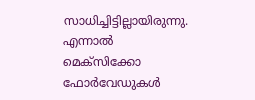സാധിച്ചിട്ടില്ലായിരുന്നു. എന്നാൽ മെക്സിക്കോ ഫോർവേഡുകൾ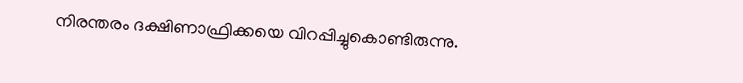നിരന്തരം ദക്ഷിണാഫ്രിക്കയെ വിറപ്പിച്ചുകൊണ്ടിരുന്നു.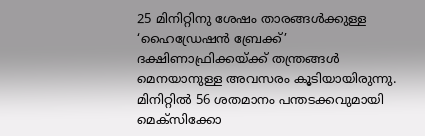25 മിനിറ്റിനു ശേഷം താരങ്ങൾ‍ക്കുള്ള ‘ഹൈഡ്രേഷൻ ബ്രേക്ക്’ ദക്ഷിണാഫ്രിക്കയ്ക്ക് തന്ത്രങ്ങൾ മെനയാനുള്ള അവസരം കൂടിയായിരുന്നു. മിനിറ്റിൽ 56 ശതമാനം പന്തടക്കവുമായി മെക്സിക്കോ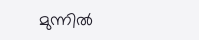മുന്നില്‍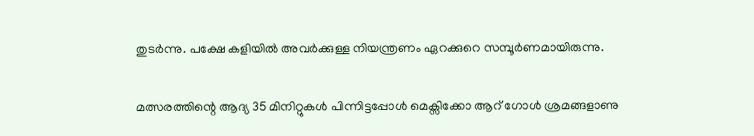തുടർന്നു. പക്ഷേ കളിയിൽ അവർക്കുള്ള നിയന്ത്രണം ഏറക്കുറെ സമ്പൂർണമായിരുന്നു.

മത്സരത്തിന്റെ ആദ്യ 35 മിനിറ്റുകൾ പിന്നിട്ടപ്പോൾ മെക്സിക്കോ ആറ് ഗോൾ ശ്രമങ്ങളാണു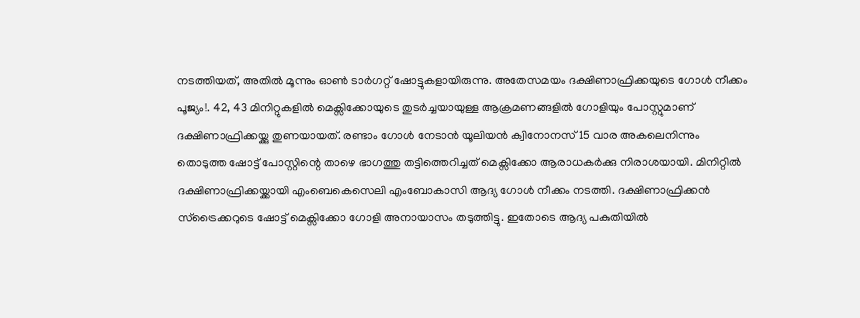നടത്തിയത്, അതിൽ മൂന്നും ഓൺ ടാർഗറ്റ് ഷോട്ടുകളായിരുന്നു. അതേസമയം ദക്ഷിണാഫ്രിക്കയുടെ ഗോൾ നീക്കം പൂജ്യം!. 42, 43 മിനിറ്റുകളിൽ മെക്സിക്കോയുടെ തുടർച്ചയായുള്ള ആക്രമണങ്ങളിൽ ഗോളിയും പോസ്റ്റുമാണ് ദക്ഷിണാഫ്രിക്കയ്ക്കു തുണയായത്. രണ്ടാം ഗോൾ നേടാൻ യൂലിയൻ ക്വിനോനസ് 15 വാര അകലെനിന്നും തൊടുത്ത ഷോട്ട് പോസ്റ്റിന്റെ താഴെ ഭാഗത്തു തട്ടിത്തെറിച്ചത് മെക്സിക്കോ ആരാധകർക്കു നിരാശയായി. മിനിറ്റിൽ ദക്ഷിണാഫ്രിക്കയ്ക്കായി എംബെകെസെലി എംബോകാസി ആദ്യ ഗോള്‍ നീക്കം നടത്തി. ദക്ഷിണാഫ്രിക്കൻ സ്ട്രൈക്കറുടെ ഷോട്ട് മെക്സിക്കോ ഗോളി അനായാസം തടുത്തിട്ടു. ഇതോടെ ആദ്യ പകുതിയിൽ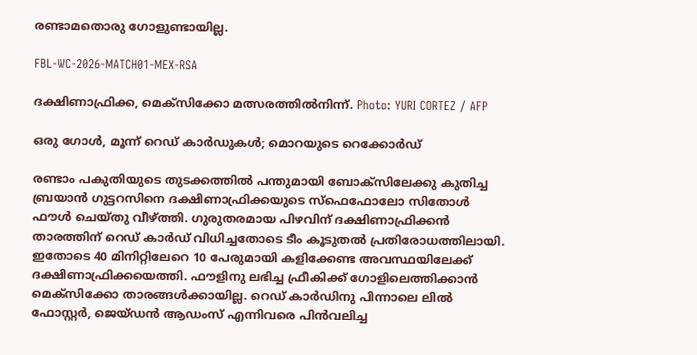രണ്ടാമതൊരു ഗോളുണ്ടായില്ല.

FBL-WC-2026-MATCH01-MEX-RSA

ദക്ഷിണാഫ്രിക്ക, മെക്സിക്കോ മത്സരത്തിൽനിന്ന്. Photo: YURI CORTEZ / AFP

ഒരു ഗോൾ, മൂന്ന് റെഡ് കാർഡുകൾ; മൊറയുടെ റെക്കോർഡ്

രണ്ടാം പകുതിയുടെ തുടക്കത്തിൽ പന്തുമായി ബോക്സിലേക്കു കുതിച്ച ബ്രയാൻ ഗുട്ടറസിനെ ദക്ഷിണാഫ്രിക്കയുടെ സ്ഫെഫോലോ സിതോൾ ഫൗൾ ചെയ്തു വീഴ്ത്തി. ഗുരുതരമായ പിഴവിന് ദക്ഷിണാഫ്രിക്കൻ താരത്തിന് റെഡ് കാർഡ് വിധിച്ചതോടെ ടീം കൂടുതല്‍ പ്രതിരോധത്തിലായി. ഇതോടെ 40 മിനിറ്റിലേറെ 10 പേരുമായി കളിക്കേണ്ട അവസ്ഥയിലേക്ക് ദക്ഷിണാഫ്രിക്കയെത്തി. ഫൗളിനു ലഭിച്ച ഫ്രീകിക്ക് ഗോളിലെത്തിക്കാൻ മെക്സിക്കോ താരങ്ങൾക്കായില്ല. റെഡ് കാർഡിനു പിന്നാലെ ലിൽ ഫോസ്റ്റർ, ജെയ്ഡൻ ആ‍ഡംസ് എന്നിവരെ പിൻവലിച്ച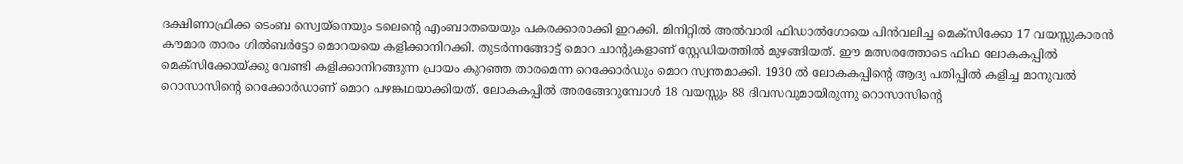ദക്ഷിണാഫ്രിക്ക ടെംബ സ്വെയ്നെയും ടലെന്റെ എംബാതയെയും പകരക്കാരാക്കി ഇറക്കി. മിനിറ്റിൽ അൽവാരി ഫിഡാൽഗോയെ പിൻവലിച്ച മെക്സിക്കോ 17 വയസ്സുകാരൻ കൗമാര താരം ഗിൽബര്‍ട്ടോ മൊറയയെ കളിക്കാനിറക്കി. തുടർന്നങ്ങോട്ട് മൊറ ചാന്റുകളാണ് സ്റ്റേഡിയത്തിൽ മുഴങ്ങിയത്. ഈ മത്സരത്തോടെ ഫിഫ ലോകകപ്പിൽ മെക്സിക്കോയ്ക്കു വേണ്ടി കളിക്കാനിറങ്ങുന്ന പ്രായം കുറഞ്ഞ താരമെന്ന റെക്കോർഡും മൊറ സ്വന്തമാക്കി. 1930 ൽ ലോകകപ്പിന്റെ ആദ്യ പതിപ്പിൽ കളിച്ച മാനുവൽ റൊസാസിന്റെ റെക്കോർഡാണ് മൊറ പഴങ്കഥയാക്കിയത്. ലോകകപ്പിൽ അരങ്ങേറുമ്പോൾ 18 വയസ്സും 88 ദിവസവുമായിരുന്നു റൊസാസിന്റെ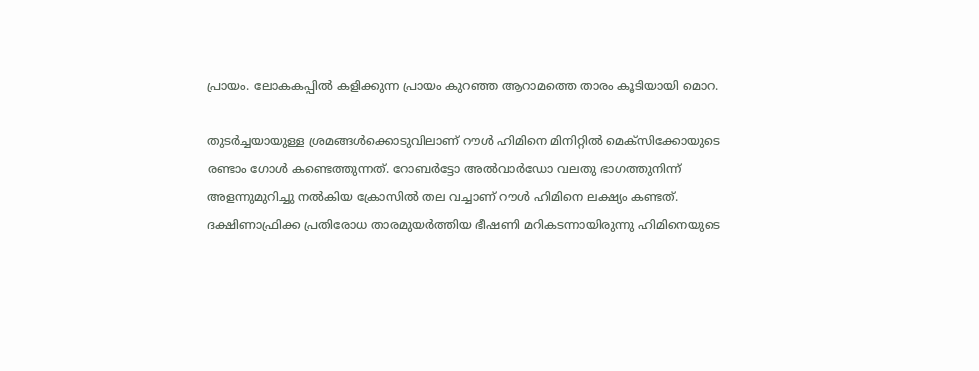പ്രായം. ലോകകപ്പിൽ കളിക്കുന്ന പ്രായം കുറഞ്ഞ ആറാമത്തെ താരം കൂടിയായി മൊറ.

തുടർച്ചയായുള്ള ശ്രമങ്ങൾക്കൊടുവിലാണ് റൗൾ ഹിമിനെ മിനിറ്റിൽ മെക്സിക്കോയുടെ രണ്ടാം ഗോൾ കണ്ടെത്തുന്നത്. റോബർട്ടോ അൽവാർഡോ വലതു ഭാഗത്തുനിന്ന് അളന്നുമുറിച്ചു നൽകിയ ക്രോസിൽ തല വച്ചാണ് റൗൾ ഹിമിനെ ലക്ഷ്യം കണ്ടത്. ദക്ഷിണാഫ്രിക്ക പ്രതിരോധ താരമുയർത്തിയ ഭീഷണി മറികടന്നായിരുന്നു ഹിമിനെയുടെ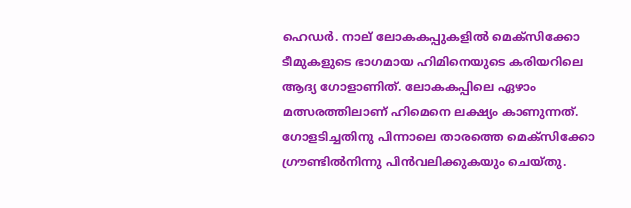ഹെഡർ. നാല് ലോകകപ്പുകളിൽ മെക്സിക്കോ ടീമുകളുടെ ഭാഗമായ ഹിമിനെയുടെ കരിയറിലെ ആദ്യ ഗോളാണിത്. ലോകകപ്പിലെ ഏഴാം മത്സരത്തിലാണ് ഹിമെനെ ലക്ഷ്യം കാണുന്നത്. ഗോളടിച്ചതിനു പിന്നാലെ താരത്തെ മെക്സിക്കോ ഗ്രൗണ്ടിൽനിന്നു പിൻവലിക്കുകയും ചെയ്തു.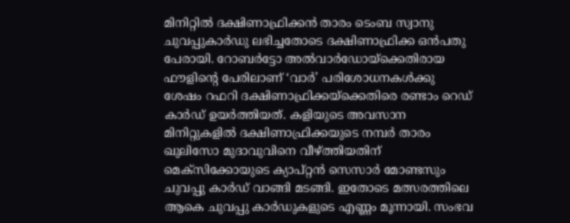മിനിറ്റിൽ ദക്ഷിണാഫ്രിക്കൻ താരം ടെംബ സ്വാനു ചുവപ്പുകാർഡു ലഭിച്ചതോടെ ദക്ഷിണാഫ്രിക്ക ഒൻപതു പേരായി. റോബർട്ടോ അൽവാർഡോയ്ക്കെതിരായ ഫൗളിന്റെ പേരിലാണ് ‘വാർ’ പരിശോധനകൾക്കു ശേഷം റഫറി ദക്ഷിണാഫ്രിക്കയ്ക്കെതിരെ രണ്ടാം റെഡ് കാർഡ് ഉയർത്തിയത്. കളിയുടെ അവസാന മിനിറ്റുകളിൽ ദക്ഷിണാഫ്രിക്കയുടെ നമ്പർ താരം ഖുലിസോ മുദാവുവിനെ വീഴ്ത്തിയതിന് മെക്സിക്കോയുടെ ക്യാപ്റ്റൻ സെസാർ മോണ്ടസും ചുവപ്പു കാർഡ് വാങ്ങി മടങ്ങി. ഇതോടെ മത്സരത്തിലെ ആകെ ചുവപ്പു കാർ‍ഡുകളുടെ എണ്ണം മൂന്നായി. സംഭവ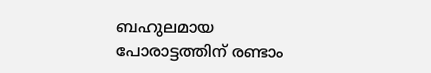ബഹുലമായ പോരാട്ടത്തിന് രണ്ടാം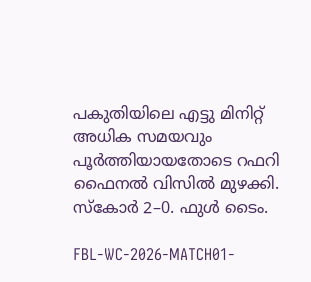പകുതിയിലെ എട്ടു മിനിറ്റ് അധിക സമയവും പൂർത്തിയായതോടെ റഫറി ഫൈനൽ വിസിൽ മുഴക്കി. സ്കോർ 2–0. ഫുള്‍ ടൈം.

FBL-WC-2026-MATCH01-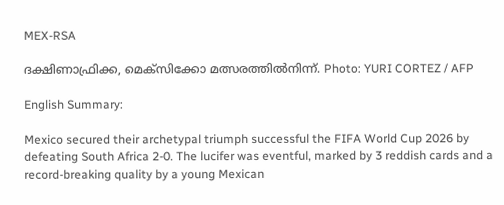MEX-RSA

ദക്ഷിണാഫ്രിക്ക, മെക്സിക്കോ മത്സരത്തിൽനിന്ന്. Photo: YURI CORTEZ / AFP

English Summary:

Mexico secured their archetypal triumph successful the FIFA World Cup 2026 by defeating South Africa 2-0. The lucifer was eventful, marked by 3 reddish cards and a record-breaking quality by a young Mexican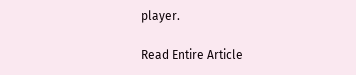player.

Read Entire Article